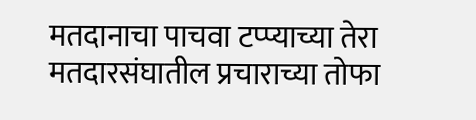मतदानाचा पाचवा टप्प्याच्या तेरा मतदारसंघातील प्रचाराच्या तोफा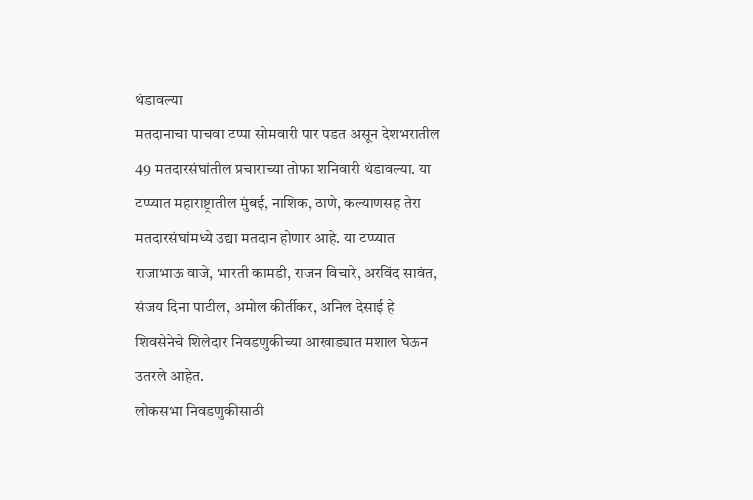थंडावल्या
मतदानाचा पाचवा टप्पा सोमवारी पार पडत असून देशभरातील 49 मतदारसंघांतील प्रचाराच्या तोफा शनिवारी थंडावल्या. या टप्प्यात महाराष्ट्रातील मुंबई, नाशिक, ठाणे, कल्याणसह तेरा मतदारसंघांमध्ये उद्या मतदान होणार आहे. या टप्प्यात राजाभाऊ वाजे, भारती कामडी, राजन विचारे, अरविंद सावंत, संजय दिना पाटील, अमोल कीर्तीकर, अनिल देसाई हे शिवसेनेचे शिलेदार निवडणुकीच्या आखाड्यात मशाल घेऊन उतरले आहेत.
लोकसभा निवडणुकीसाठी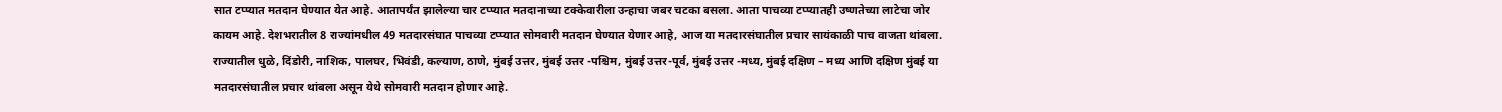सात टप्प्यात मतदान घेण्यात येत आहे. आतापर्यंत झालेल्या चार टप्प्यात मतदानाच्या टक्केवारीला उन्हाचा जबर चटका बसला. आता पाचव्या टप्प्यातही उष्णतेच्या लाटेचा जोर कायम आहे. देशभरातील 8 राज्यांमधील 49 मतदारसंघात पाचव्या टप्प्यात सोमवारी मतदान घेण्यात येणार आहे, आज या मतदारसंघातील प्रचार सायंकाळी पाच वाजता थांबला.
राज्यातील धुळे, दिंडोरी, नाशिक, पालघर, भिवंडी, कल्याण, ठाणे, मुंबई उत्तर, मुंबई उत्तर -पश्चिम, मुंबई उत्तर-पूर्व, मुंबई उत्तर -मध्य, मुंबई दक्षिण – मध्य आणि दक्षिण मुंबई या मतदारसंघातील प्रचार थांबला असून येथे सोमवारी मतदान होणार आहे.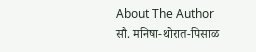About The Author
सौ. मनिषा-थोरात-पिसाळ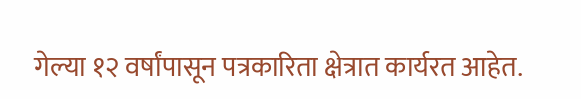गेल्या १२ वर्षांपासून पत्रकारिता क्षेत्रात कार्यरत आहेत.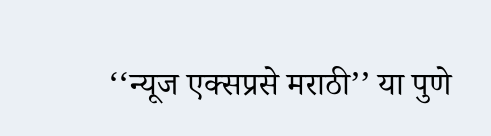‘‘न्यूज एक्सप्रसे मराठी’’ या पुणे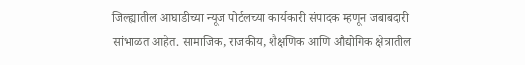जिल्ह्यातील आघाडीच्या न्यूज पोर्टलच्या कार्यकारी संपादक म्हणून जबाबदारी सांभाळत आहेत. सामाजिक, राजकीय, शैक्षणिक आणि औद्योगिक क्षेत्रातील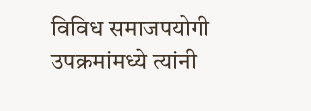विविध समाजपयोगी उपक्रमांमध्ये त्यांनी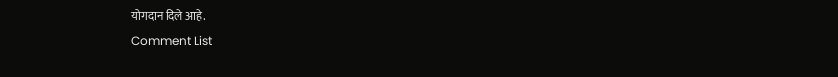योगदान दिले आहे.
Comment List